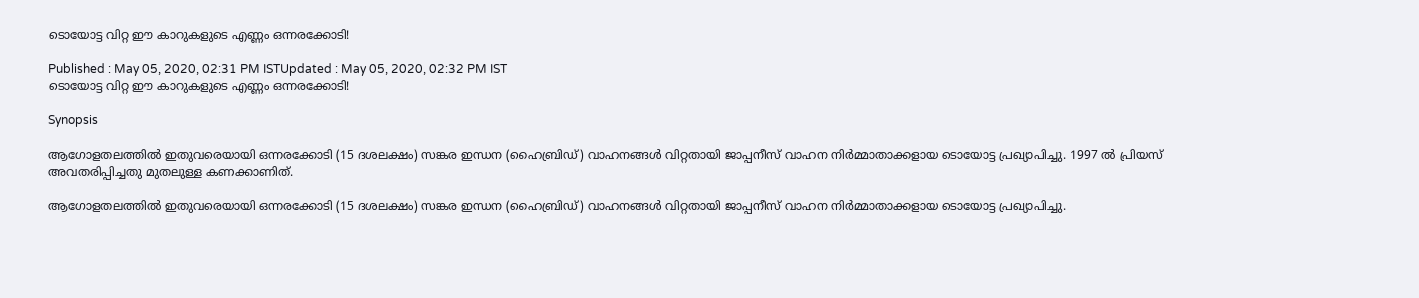ടൊയോട്ട വിറ്റ ഈ കാറുകളുടെ എണ്ണം ഒന്നരക്കോടി!

Published : May 05, 2020, 02:31 PM ISTUpdated : May 05, 2020, 02:32 PM IST
ടൊയോട്ട വിറ്റ ഈ കാറുകളുടെ എണ്ണം ഒന്നരക്കോടി!

Synopsis

ആഗോളതലത്തില്‍ ഇതുവരെയായി ഒന്നരക്കോടി (15 ദശലക്ഷം) സങ്കര ഇന്ധന (ഹൈബ്രിഡ്) വാഹനങ്ങള്‍ വിറ്റതായി ജാപ്പനീസ് വാഹന നിര്‍മ്മാതാക്കളായ ടൊയോട്ട പ്രഖ്യാപിച്ചു. 1997 ല്‍ പ്രിയസ് അവതരിപ്പിച്ചതു മുതലുള്ള കണക്കാണിത്.

ആഗോളതലത്തില്‍ ഇതുവരെയായി ഒന്നരക്കോടി (15 ദശലക്ഷം) സങ്കര ഇന്ധന (ഹൈബ്രിഡ്) വാഹനങ്ങള്‍ വിറ്റതായി ജാപ്പനീസ് വാഹന നിര്‍മ്മാതാക്കളായ ടൊയോട്ട പ്രഖ്യാപിച്ചു.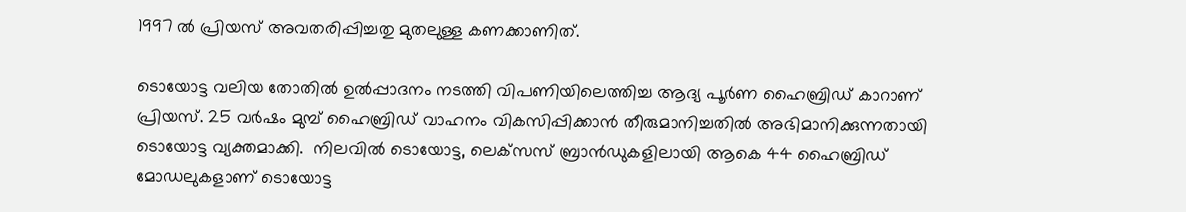1997 ല്‍ പ്രിയസ് അവതരിപ്പിച്ചതു മുതലുള്ള കണക്കാണിത്.

ടൊയോട്ട വലിയ തോതില്‍ ഉല്‍പ്പാദനം നടത്തി വിപണിയിലെത്തിച്ച ആദ്യ പൂര്‍ണ ഹൈബ്രിഡ് കാറാണ് പ്രിയസ്. 25 വര്‍ഷം മുമ്പ് ഹൈബ്രിഡ് വാഹനം വികസിപ്പിക്കാന്‍ തീരുമാനിച്ചതില്‍ അഭിമാനിക്കുന്നതായി ടൊയോട്ട വ്യക്തമാക്കി.  നിലവില്‍ ടൊയോട്ട, ലെക്‌സസ് ബ്രാന്‍ഡുകളിലായി ആകെ 44 ഹൈബ്രിഡ് മോഡലുകളാണ് ടൊയോട്ട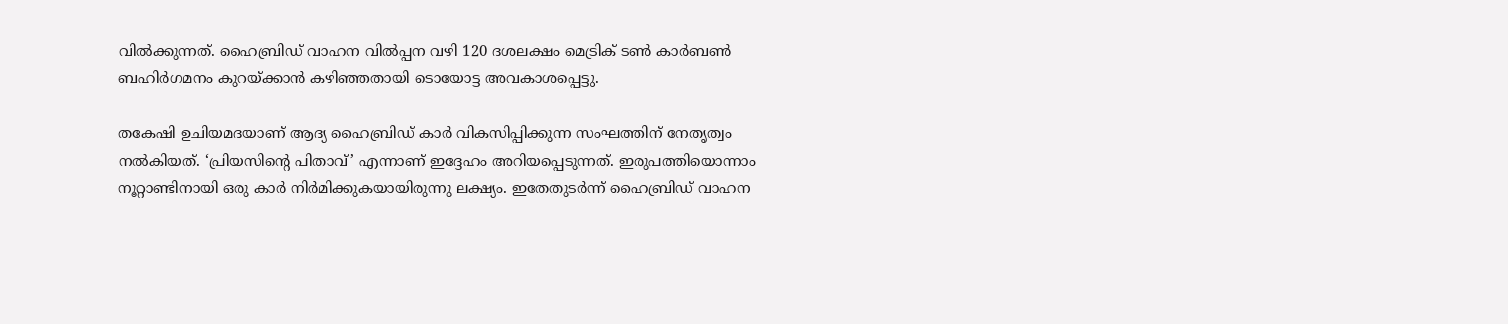വില്‍ക്കുന്നത്. ഹൈബ്രിഡ് വാഹന വില്‍പ്പന വഴി 120 ദശലക്ഷം മെട്രിക് ടണ്‍ കാര്‍ബണ്‍ ബഹിര്‍ഗമനം കുറയ്ക്കാന്‍ കഴിഞ്ഞതായി ടൊയോട്ട അവകാശപ്പെട്ടു.

തകേഷി ഉചിയമദയാണ് ആദ്യ ഹൈബ്രിഡ് കാര്‍ വികസിപ്പിക്കുന്ന സംഘത്തിന് നേതൃത്വം നല്‍കിയത്. ‘പ്രിയസിന്റെ പിതാവ്’ എന്നാണ് ഇദ്ദേഹം അറിയപ്പെടുന്നത്. ഇരുപത്തിയൊന്നാം നൂറ്റാണ്ടിനായി ഒരു കാര്‍ നിര്‍മിക്കുകയായിരുന്നു ലക്ഷ്യം. ഇതേതുടര്‍ന്ന് ഹൈബ്രിഡ് വാഹന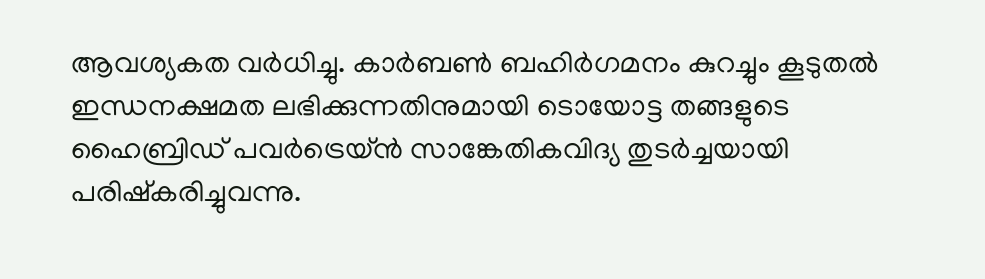ആവശ്യകത വര്‍ധിച്ചു. കാര്‍ബണ്‍ ബഹിര്‍ഗമനം കുറച്ചും കൂടുതല്‍ ഇന്ധനക്ഷമത ലഭിക്കുന്നതിനുമായി ടൊയോട്ട തങ്ങളുടെ ഹൈബ്രിഡ് പവര്‍ട്രെയ്ന്‍ സാങ്കേതികവിദ്യ തുടര്‍ച്ചയായി പരിഷ്‌കരിച്ചുവന്നു.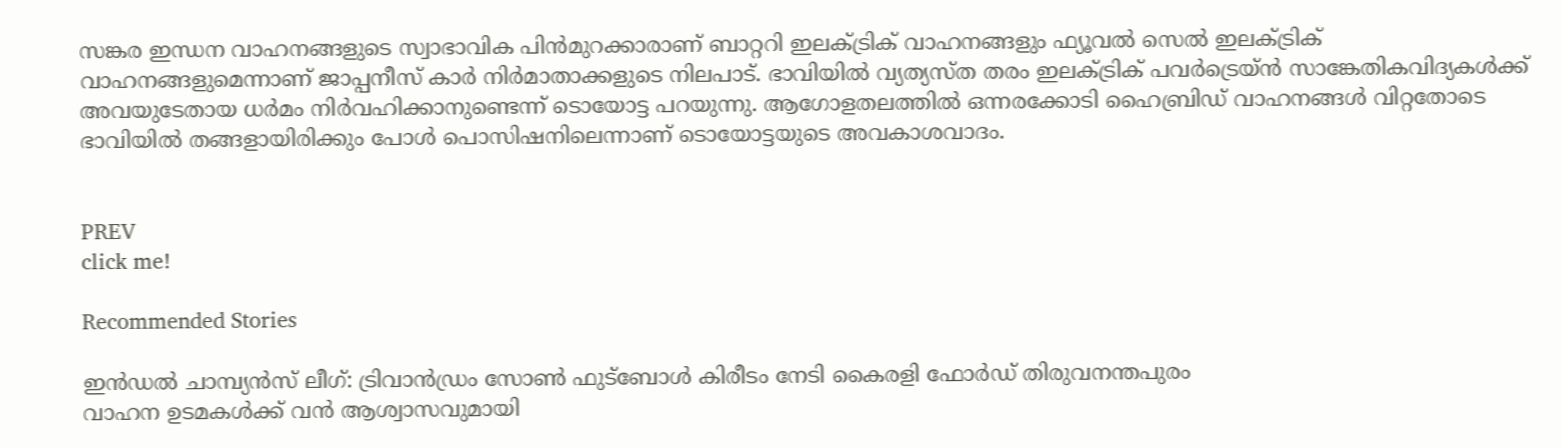സങ്കര ഇന്ധന വാഹനങ്ങളുടെ സ്വാഭാവിക പിന്‍മുറക്കാരാണ് ബാറ്ററി ഇലക്ട്രിക് വാഹനങ്ങളും ഫ്യൂവല്‍ സെല്‍ ഇലക്ട്രിക് വാഹനങ്ങളുമെന്നാണ് ജാപ്പനീസ് കാര്‍ നിര്‍മാതാക്കളുടെ നിലപാട്. ഭാവിയില്‍ വ്യത്യസ്ത തരം ഇലക്ട്രിക് പവര്‍ട്രെയ്ന്‍ സാങ്കേതികവിദ്യകള്‍ക്ക് അവയുടേതായ ധര്‍മം നിര്‍വഹിക്കാനുണ്ടെന്ന് ടൊയോട്ട പറയുന്നു. ആഗോളതലത്തില്‍ ഒന്നരക്കോടി ഹൈബ്രിഡ് വാഹനങ്ങള്‍ വിറ്റതോടെ ഭാവിയില്‍ തങ്ങളായിരിക്കും പോള്‍ പൊസിഷനിലെന്നാണ് ടൊയോട്ടയുടെ അവകാശവാദം.


PREV
click me!

Recommended Stories

ഇൻഡൽ ചാമ്പ്യൻസ് ലീഗ്: ട്രിവാൻഡ്രം സോൺ ഫുട്ബോൾ കിരീടം നേടി കൈരളി ഫോർഡ് തിരുവനന്തപുരം
വാഹന ഉടമകൾക്ക് വൻ ആശ്വാസവുമായി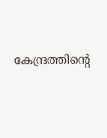കേന്ദ്രത്തിന്‍റെ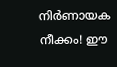നിർണായക നീക്കം! ഈ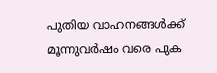പുതിയ വാഹനങ്ങൾക്ക് മൂന്നുവർഷം വരെ പുക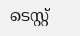ടെസ്റ്റ്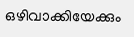ഒഴിവാക്കിയേക്കും